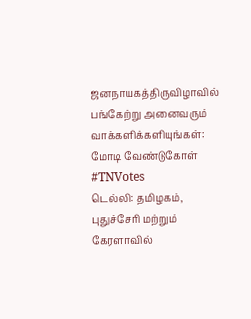ஜனநாயகத்திருவிழாவில் பங்கேற்று அனைவரும் வாக்களிக்களியுங்கள்: மோடி வேண்டுகோள் #TNVotes
டெல்லி: தமிழகம், புதுச்சேரி மற்றும் கேரளாவில்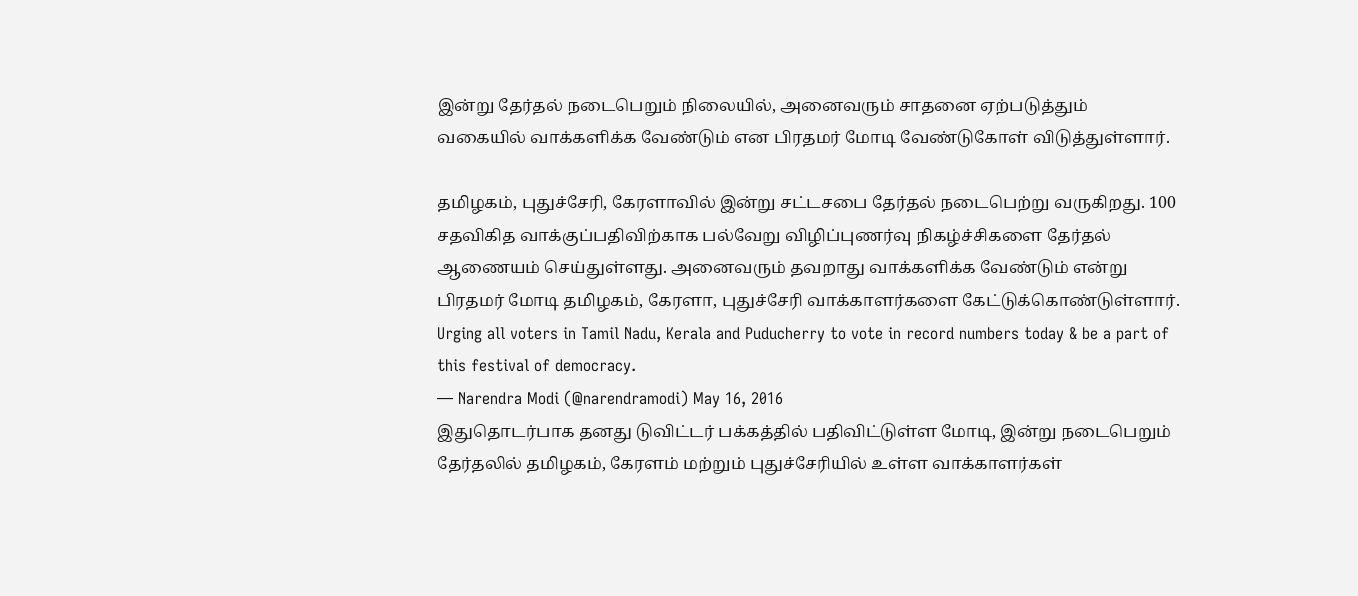இன்று தேர்தல் நடைபெறும் நிலையில், அனைவரும் சாதனை ஏற்படுத்தும் வகையில் வாக்களிக்க வேண்டும் என பிரதமர் மோடி வேண்டுகோள் விடுத்துள்ளார்.

தமிழகம், புதுச்சேரி, கேரளாவில் இன்று சட்டசபை தேர்தல் நடைபெற்று வருகிறது. 100 சதவிகித வாக்குப்பதிவிற்காக பல்வேறு விழிப்புணர்வு நிகழ்ச்சிகளை தேர்தல் ஆணையம் செய்துள்ளது. அனைவரும் தவறாது வாக்களிக்க வேண்டும் என்று பிரதமர் மோடி தமிழகம், கேரளா, புதுச்சேரி வாக்காளர்களை கேட்டுக்கொண்டுள்ளார்.
Urging all voters in Tamil Nadu, Kerala and Puducherry to vote in record numbers today & be a part of this festival of democracy.
— Narendra Modi (@narendramodi) May 16, 2016
இதுதொடர்பாக தனது டுவிட்டர் பக்கத்தில் பதிவிட்டுள்ள மோடி, இன்று நடைபெறும் தேர்தலில் தமிழகம், கேரளம் மற்றும் புதுச்சேரியில் உள்ள வாக்காளர்கள்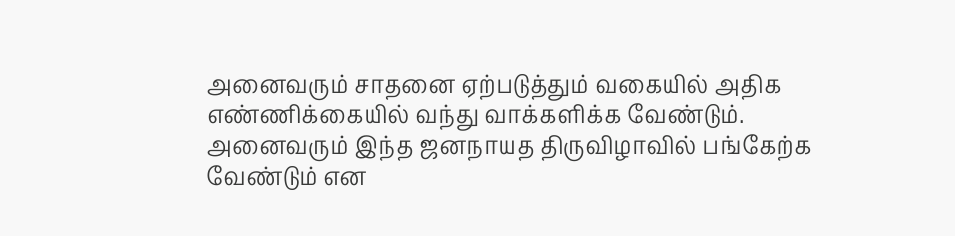அனைவரும் சாதனை ஏற்படுத்தும் வகையில் அதிக எண்ணிக்கையில் வந்து வாக்களிக்க வேண்டும். அனைவரும் இந்த ஜனநாயத திருவிழாவில் பங்கேற்க வேண்டும் என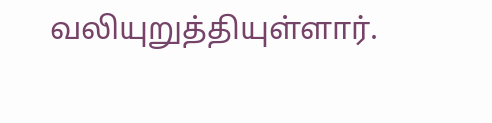வலியுறுத்தியுள்ளார்.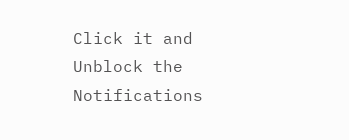Click it and Unblock the Notifications